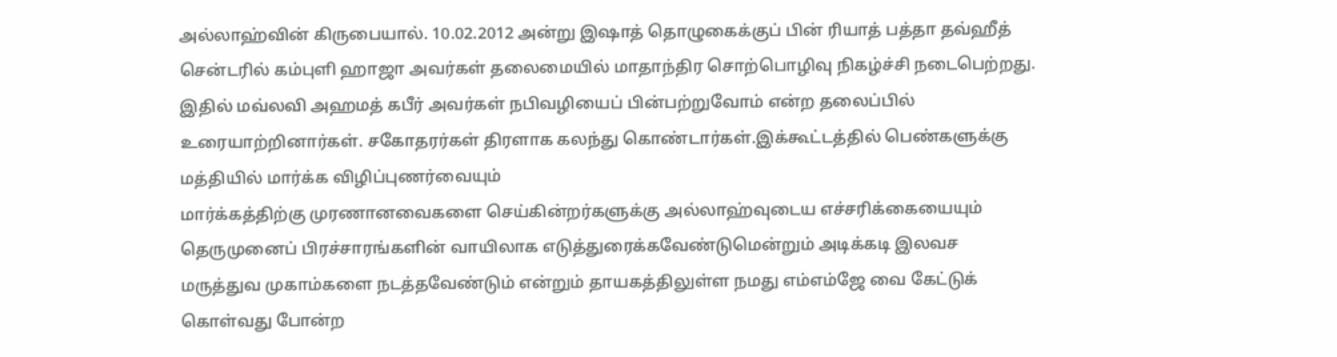அல்லாஹ்வின் கிருபையால். 10.02.2012 அன்று இஷாத் தொழுகைக்குப் பின் ரியாத் பத்தா தவ்ஹீத் சென்டரில் கம்புளி ஹாஜா அவர்கள் தலைமையில் மாதாந்திர சொற்பொழிவு நிகழ்ச்சி நடைபெற்றது. இதில் மவ்லவி அஹமத் கபீர் அவர்கள் நபிவழியைப் பின்பற்றுவோம் என்ற தலைப்பில் உரையாற்றினார்கள். சகோதரர்கள் திரளாக கலந்து கொண்டார்கள்.இக்கூட்டத்தில் பெண்களுக்கு மத்தியில் மார்க்க விழிப்புணர்வையும்
மார்க்கத்திற்கு முரணானவைகளை செய்கின்றர்களுக்கு அல்லாஹ்வுடைய எச்சரிக்கையையும் தெருமுனைப் பிரச்சாரங்களின் வாயிலாக எடுத்துரைக்கவேண்டுமென்றும் அடிக்கடி இலவச மருத்துவ முகாம்களை நடத்தவேண்டும் என்றும் தாயகத்திலுள்ள நமது எம்எம்ஜே வை கேட்டுக் கொள்வது போன்ற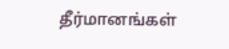தீர்மானங்கள்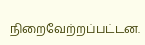நிறைவேற்றப்பட்டன.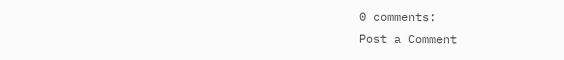0 comments:
Post a Comment